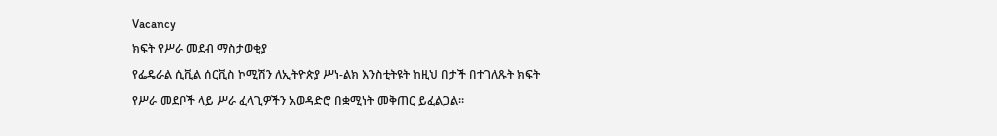Vacancy
ክፍት የሥራ መደብ ማስታወቂያ
የፌዴራል ሲቪል ሰርቪስ ኮሚሽን ለኢትዮጵያ ሥነ-ልክ እንስቲትዩት ከዚህ በታች በተገለጹት ክፍት የሥራ መደቦች ላይ ሥራ ፈላጊዎችን አወዳድሮ በቋሚነት መቅጠር ይፈልጋል።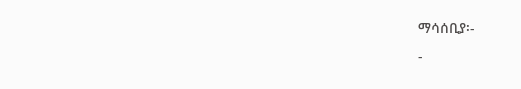ማሳሰቢያ፡-
-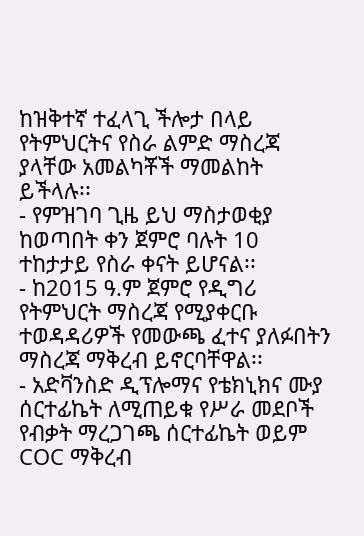ከዝቅተኛ ተፈላጊ ችሎታ በላይ የትምህርትና የስራ ልምድ ማስረጃ ያላቸው አመልካቾች ማመልከት ይችላሉ፡፡
- የምዝገባ ጊዜ ይህ ማስታወቂያ ከወጣበት ቀን ጀምሮ ባሉት 10 ተከታታይ የስራ ቀናት ይሆናል፡፡
- ከ2015 ዓ.ም ጀምሮ የዲግሪ የትምህርት ማስረጃ የሚያቀርቡ ተወዳዳሪዎች የመውጫ ፈተና ያለፉበትን ማስረጃ ማቅረብ ይኖርባቸዋል፡፡
- አድቫንስድ ዲፕሎማና የቴክኒክና ሙያ ሰርተፊኬት ለሚጠይቁ የሥራ መደቦች የብቃት ማረጋገጫ ሰርተፊኬት ወይም COC ማቅረብ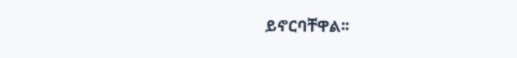ይኖርባቸዋል፡፡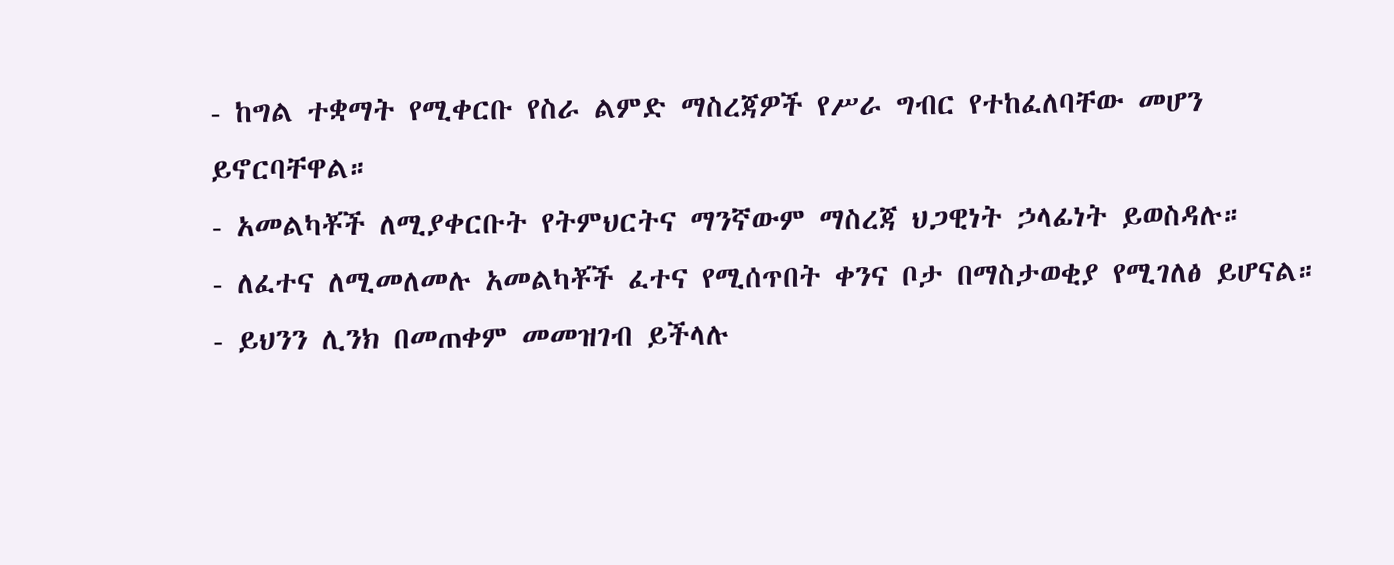- ከግል ተቋማት የሚቀርቡ የስራ ልምድ ማስረጃዎች የሥራ ግብር የተከፈለባቸው መሆን ይኖርባቸዋል።
- አመልካቾች ለሚያቀርቡት የትምህርትና ማንኛውም ማስረጃ ህጋዊነት ኃላፊነት ይወስዳሉ።
- ለፈተና ለሚመለመሉ አመልካቾች ፈተና የሚሰጥበት ቀንና ቦታ በማስታወቂያ የሚገለፅ ይሆናል።
- ይህንን ሊንክ በመጠቀም መመዝገብ ይችላሉ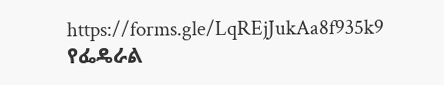https://forms.gle/LqREjJukAa8f935k9
የፌዴራል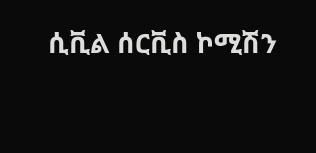ሲቪል ሰርቪስ ኮሚሽን